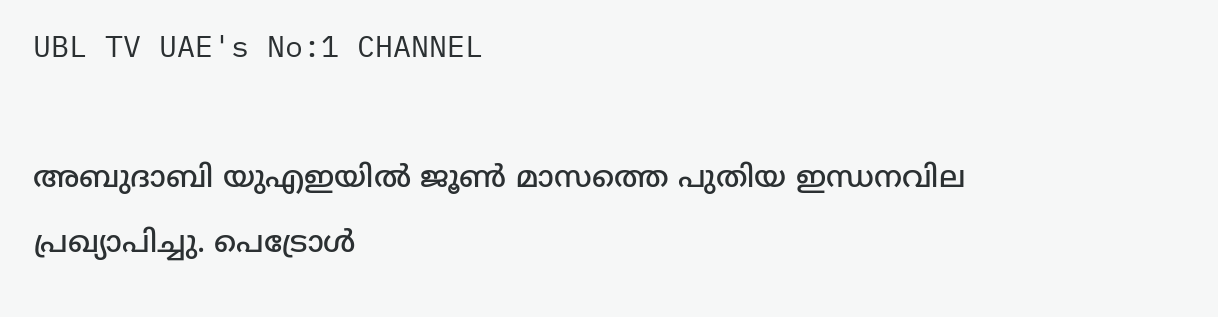UBL TV UAE's No:1 CHANNEL

അബുദാബി യുഎഇയിൽ ജൂൺ മാസത്തെ പുതിയ ഇന്ധനവില പ്രഖ്യാപിച്ചു. പെട്രോൾ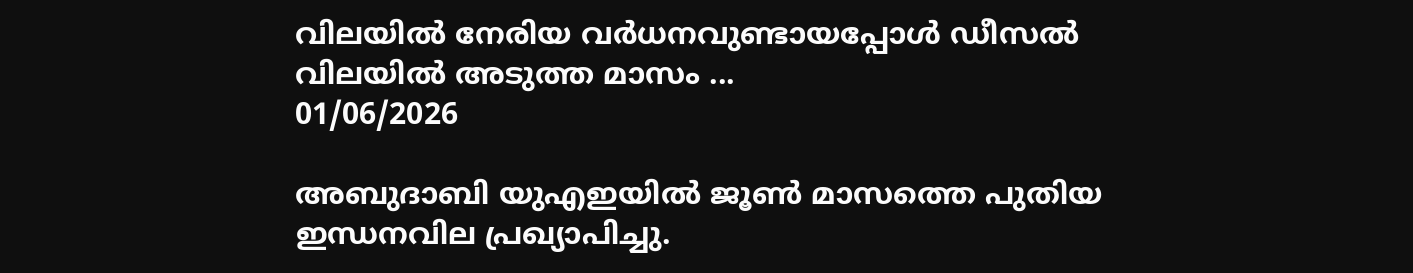വിലയിൽ നേരിയ വർധനവുണ്ടായപ്പോൾ ഡീസൽ വിലയിൽ അടുത്ത മാസം ...
01/06/2026

അബുദാബി യുഎഇയിൽ ജൂൺ മാസത്തെ പുതിയ ഇന്ധനവില പ്രഖ്യാപിച്ചു.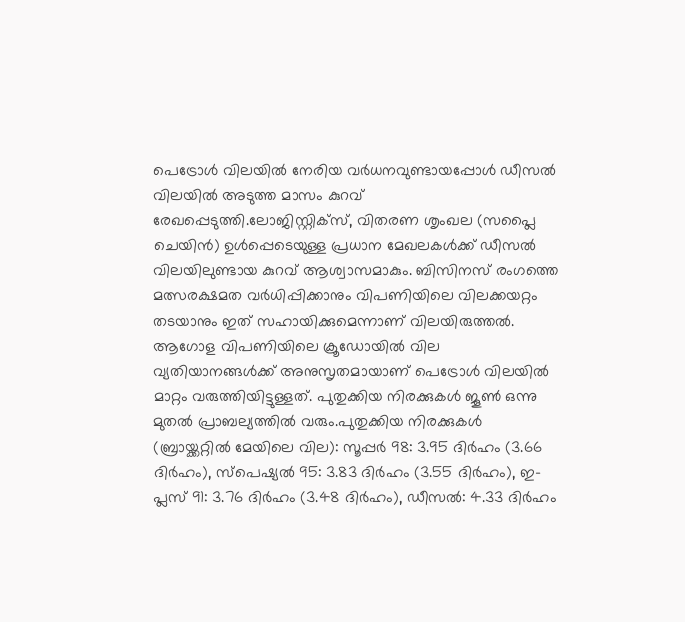പെട്രോൾ വിലയിൽ നേരിയ വർധനവുണ്ടായപ്പോൾ ഡീസൽ വിലയിൽ അടുത്ത മാസം കുറവ് രേഖപ്പെടുത്തി.ലോജിസ്റ്റിക്സ്, വിതരണ ശൃംഖല (സപ്ലൈ ചെയിൻ) ഉൾപ്പെടെയുള്ള പ്രധാന മേഖലകൾക്ക് ഡീസൽ വിലയിലുണ്ടായ കുറവ് ആശ്വാസമാകും. ബിസിനസ് രംഗത്തെ മത്സരക്ഷമത വർധിപ്പിക്കാനും വിപണിയിലെ വിലക്കയറ്റം തടയാനും ഇത് സഹായിക്കുമെന്നാണ് വിലയിരുത്തൽ. ആഗോള വിപണിയിലെ ക്രൂഡോയിൽ വില വ്യതിയാനങ്ങൾക്ക് അനുസൃതമായാണ് പെട്രോൾ വിലയിൽ മാറ്റം വരുത്തിയിട്ടുള്ളത്. പുതുക്കിയ നിരക്കുകൾ ജൂൺ ഒന്നു മുതൽ പ്രാബല്യത്തിൽ വരും.പുതുക്കിയ നിരക്കുകൾ (ബ്രായ്ക്കറ്റിൽ മേയിലെ വില): സൂപ്പർ 98: 3.95 ദിർഹം (3.66 ദിർഹം), സ്പെഷ്യൽ 95: 3.83 ദിർഹം (3.55 ദിർഹം), ഇ-പ്ലസ് 91: 3.76 ദിർഹം (3.48 ദിർഹം), ഡീസൽ: 4.33 ദിർഹം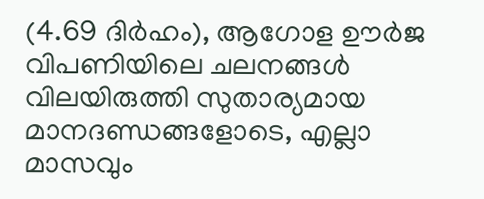(4.69 ദിർഹം), ആഗോള ഊർജ വിപണിയിലെ ചലനങ്ങൾ വിലയിരുത്തി സുതാര്യമായ മാനദണ്ഡങ്ങളോടെ, എല്ലാ മാസവും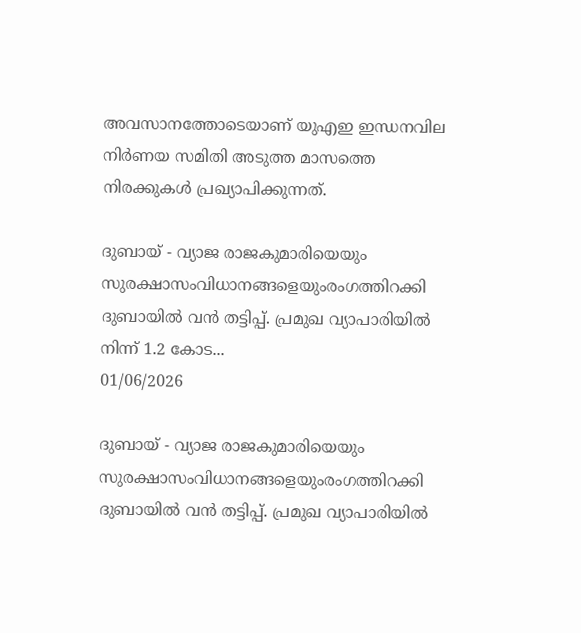അവസാനത്തോടെയാണ് യുഎഇ ഇന്ധനവില നിർണയ സമിതി അടുത്ത മാസത്തെ നിരക്കുകൾ പ്രഖ്യാപിക്കുന്നത്.

ദുബായ് - വ്യാജ രാജകുമാരിയെയും സുരക്ഷാസംവിധാനങ്ങളെയുംരംഗത്തിറക്കി ദുബായിൽ വൻ തട്ടിപ്പ്. പ്രമുഖ വ്യാപാരിയിൽ നിന്ന് 1.2 കോട...
01/06/2026

ദുബായ് - വ്യാജ രാജകുമാരിയെയും സുരക്ഷാസംവിധാനങ്ങളെയുംരംഗത്തിറക്കി ദുബായിൽ വൻ തട്ടിപ്പ്. പ്രമുഖ വ്യാപാരിയിൽ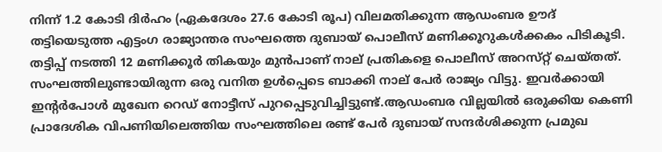നിന്ന് 1.2 കോടി ദിർഹം (ഏകദേശം 27.6 കോടി രൂപ) വിലമതിക്കുന്ന ആഡംബര ഊദ് തട്ടിയെടുത്ത എട്ടംഗ രാജ്യാന്തര സംഘത്തെ ദുബായ് പൊലീസ് മണിക്കൂറുകൾക്കകം പിടികൂടി. തട്ടിപ്പ് നടത്തി 12 മണിക്കൂർ തികയും മുൻപാണ് നാല് പ്രതികളെ പൊലീസ് അറസ്‌റ്റ് ചെയ്തത്. സംഘത്തിലുണ്ടായിരുന്ന ഒരു വനിത ഉൾപ്പെടെ ബാക്കി നാല് പേർ രാജ്യം വിട്ടു. ഇവർക്കായി ഇൻ്റർപോൾ മുഖേന റെഡ് നോട്ടീസ് പുറപ്പെടുവിച്ചിട്ടുണ്ട്.ആഡംബര വില്ലയിൽ ഒരുക്കിയ കെണി പ്രാദേശിക വിപണിയിലെത്തിയ സംഘത്തിലെ രണ്ട് പേർ ദുബായ് സന്ദർശിക്കുന്ന പ്രമുഖ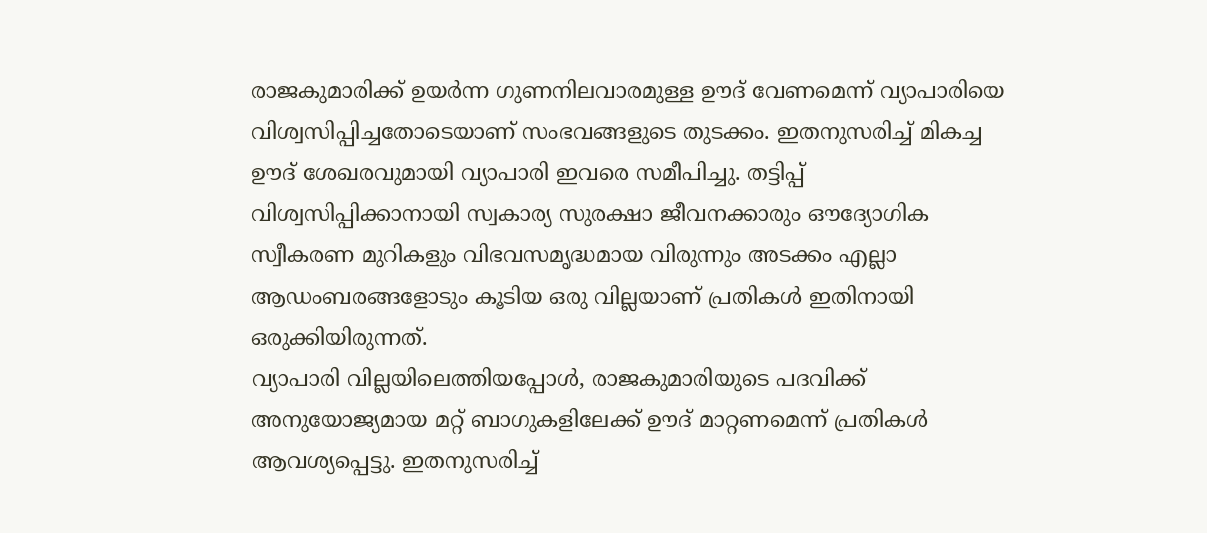രാജകുമാരിക്ക് ഉയർന്ന ഗുണനിലവാരമുള്ള ഊദ് വേണമെന്ന് വ്യാപാരിയെ വിശ്വസിപ്പിച്ചതോടെയാണ് സംഭവങ്ങളുടെ തുടക്കം. ഇതനുസരിച്ച് മികച്ച ഊദ് ശേഖരവുമായി വ്യാപാരി ഇവരെ സമീപിച്ചു. തട്ടിപ്പ് വിശ്വസിപ്പിക്കാനായി സ്വകാര്യ സുരക്ഷാ ജീവനക്കാരും ഔദ്യോഗിക സ്വീകരണ മുറികളും വിഭവസമൃദ്ധമായ വിരുന്നും അടക്കം എല്ലാ ആഡംബരങ്ങളോടും കൂടിയ ഒരു വില്ലയാണ് പ്രതികൾ ഇതിനായി ഒരുക്കിയിരുന്നത്.
വ്യാപാരി വില്ലയിലെത്തിയപ്പോൾ, രാജകുമാരിയുടെ പദവിക്ക് അനുയോജ്യമായ മറ്റ് ബാഗുകളിലേക്ക് ഊദ് മാറ്റണമെന്ന് പ്രതികൾ ആവശ്യപ്പെട്ടു. ഇതനുസരിച്ച്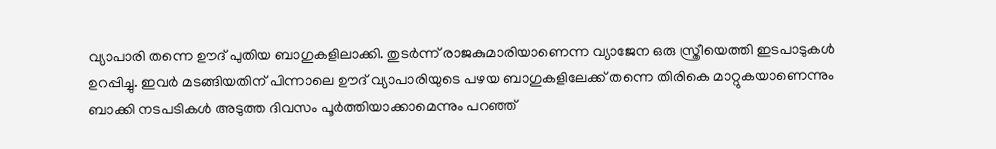വ്യാപാരി തന്നെ ഊദ് പുതിയ ബാഗുകളിലാക്കി. തുടർന്ന് രാജകുമാരിയാണെന്ന വ്യാജേന ഒരു സ്ത്രീയെത്തി ഇടപാടുകൾ ഉറപ്പിച്ചു. ഇവർ മടങ്ങിയതിന് പിന്നാലെ ഊദ് വ്യാപാരിയുടെ പഴയ ബാഗുകളിലേക്ക് തന്നെ തിരികെ മാറ്റുകയാണെന്നും ബാക്കി നടപടികൾ അടുത്ത ദിവസം പൂർത്തിയാക്കാമെന്നും പറഞ്ഞ്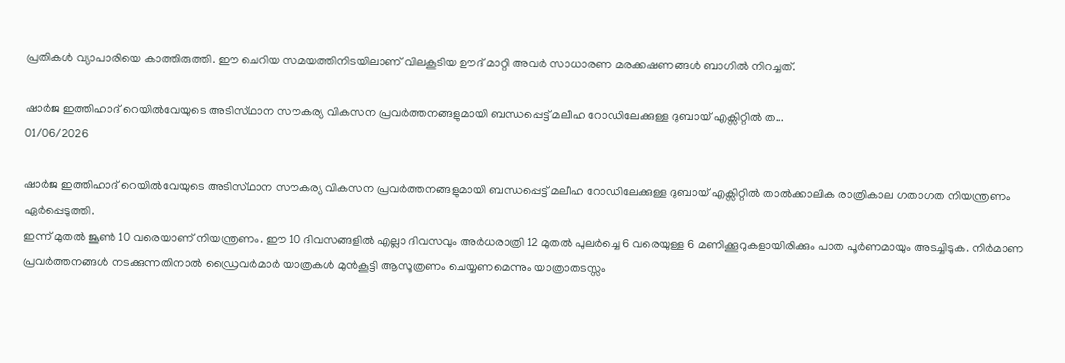പ്രതികൾ വ്യാപാരിയെ കാത്തിരുത്തി. ഈ ചെറിയ സമയത്തിനിടയിലാണ് വിലകൂടിയ ഊദ് മാറ്റി അവർ സാധാരണ മരക്കഷണങ്ങൾ ബാഗിൽ നിറച്ചത്.

ഷാർജ ഇത്തിഹാദ് റെയിൽവേയുടെ അടിസ്‌ഥാന സൗകര്യ വികസന പ്രവർത്തനങ്ങളുമായി ബന്ധപ്പെട്ട് മലീഹ റോഡിലേക്കുള്ള ദുബായ് എക്സിറ്റിൽ ത...
01/06/2026

ഷാർജ ഇത്തിഹാദ് റെയിൽവേയുടെ അടിസ്‌ഥാന സൗകര്യ വികസന പ്രവർത്തനങ്ങളുമായി ബന്ധപ്പെട്ട് മലീഹ റോഡിലേക്കുള്ള ദുബായ് എക്സിറ്റിൽ താൽക്കാലിക രാത്രികാല ഗതാഗത നിയന്ത്രണം ഏർപ്പെടുത്തി.
ഇന്ന് മുതൽ ജൂൺ 10 വരെയാണ് നിയന്ത്രണം. ഈ 10 ദിവസങ്ങളിൽ എല്ലാ ദിവസവും അർധരാത്രി 12 മുതൽ പുലർച്ചെ 6 വരെയുള്ള 6 മണിക്കൂറുകളായിരിക്കും പാത പൂർണമായും അടച്ചിടുക. നിർമാണ പ്രവർത്തനങ്ങൾ നടക്കുന്നതിനാൽ ഡ്രൈവർമാർ യാത്രകൾ മുൻകൂട്ടി ആസൂത്രണം ചെയ്യണമെന്നും യാത്രാതടസ്സം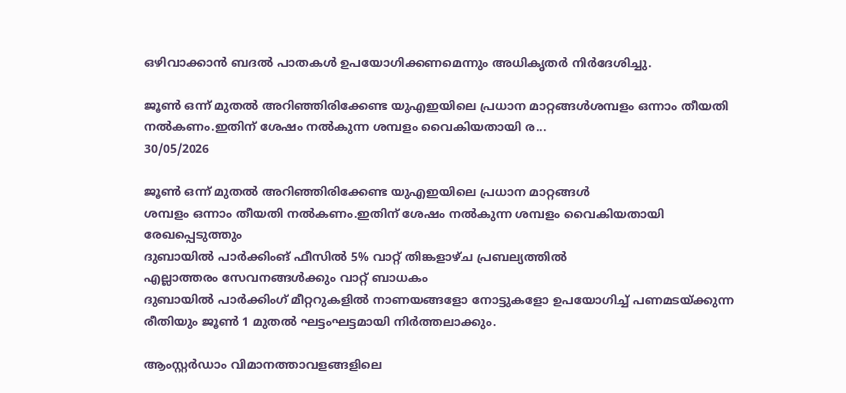ഒഴിവാക്കാൻ ബദൽ പാതകൾ ഉപയോഗിക്കണമെന്നും അധികൃതർ നിർദേശിച്ചു.

ജൂൺ ഒന്ന് മുതൽ അറിഞ്ഞിരിക്കേണ്ട യുഎഇയിലെ പ്രധാന മാറ്റങ്ങൾശമ്പളം ഒന്നാം തീയതി നൽകണം.ഇതിന് ശേഷം നൽകുന്ന ശമ്പളം വൈകിയതായി ര...
30/05/2026

ജൂൺ ഒന്ന് മുതൽ അറിഞ്ഞിരിക്കേണ്ട യുഎഇയിലെ പ്രധാന മാറ്റങ്ങൾ
ശമ്പളം ഒന്നാം തീയതി നൽകണം.ഇതിന് ശേഷം നൽകുന്ന ശമ്പളം വൈകിയതായി രേഖപ്പെടുത്തും
ദുബായിൽ പാർക്കിംങ് ഫീസിൽ 5% വാറ്റ് തിങ്കളാഴ്‌ച പ്രബല്യത്തിൽ
എല്ലാത്തരം സേവനങ്ങൾക്കും വാറ്റ് ബാധകം
ദുബായിൽ പാർക്കിംഗ് മീറ്ററുകളിൽ നാണയങ്ങളോ നോട്ടുകളോ ഉപയോഗിച്ച് പണമടയ്ക്കുന്ന രീതിയും ജൂൺ 1 മുതൽ ഘട്ടംഘട്ടമായി നിർത്തലാക്കും.

ആം‌സ്റ്റർഡാം വിമാനത്താവളങ്ങളിലെ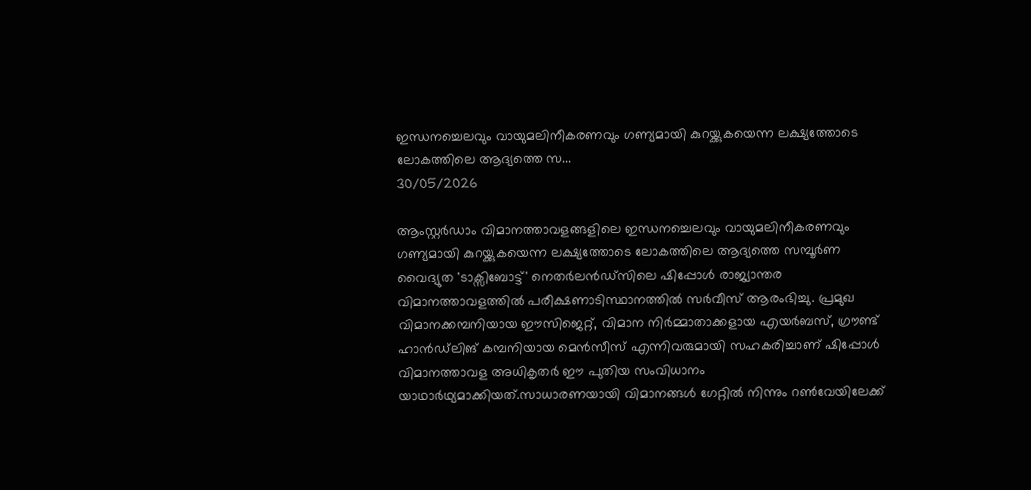ഇന്ധനച്ചെലവും വായുമലിനീകരണവും ഗണ്യമായി കുറയ്ക്കുകയെന്ന ലക്ഷ്യത്തോടെ ലോകത്തിലെ ആദ്യത്തെ സ...
30/05/2026

ആം‌സ്റ്റർഡാം വിമാനത്താവളങ്ങളിലെ ഇന്ധനച്ചെലവും വായുമലിനീകരണവും ഗണ്യമായി കുറയ്ക്കുകയെന്ന ലക്ഷ്യത്തോടെ ലോകത്തിലെ ആദ്യത്തെ സമ്പൂർണ വൈദ്യുത 'ടാക്സിബോട്ട്' നെതർലൻഡ്‌സിലെ ഷിപ്പോൾ രാജ്യാന്തര വിമാനത്താവളത്തിൽ പരീക്ഷണാടിസ്ഥ‌ാനത്തിൽ സർവീസ് ആരംഭിച്ചു. പ്രമുഖ വിമാനക്കമ്പനിയായ ഈസിജെറ്റ്, വിമാന നിർമ്മാതാക്കളായ എയർബസ്, ഗ്രൗണ്ട് ഹാൻഡ്‌ലിങ് കമ്പനിയായ മെൻസീസ് എന്നിവരുമായി സഹകരിച്ചാണ് ഷിപ്പോൾ വിമാനത്താവള അധികൃതർ ഈ പുതിയ സംവിധാനം യാഥാർഥ്യമാക്കിയത്.സാധാരണയായി വിമാനങ്ങൾ ഗേറ്റിൽ നിന്നും റൺവേയിലേക്ക്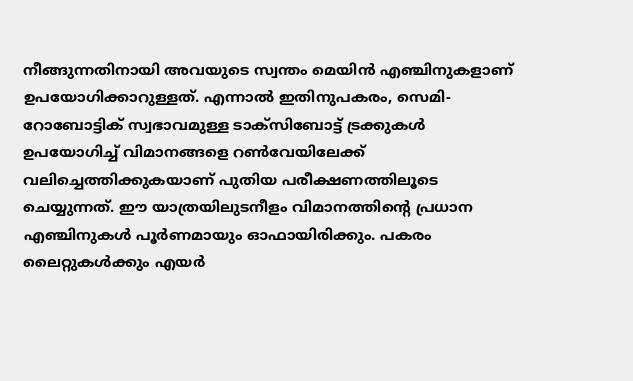നീങ്ങുന്നതിനായി അവയുടെ സ്വന്തം മെയിൻ എഞ്ചിനുകളാണ് ഉപയോഗിക്കാറുള്ളത്. എന്നാൽ ഇതിനുപകരം, സെമി-റോബോട്ടിക് സ്വഭാവമുള്ള ടാക്സിബോട്ട് ട്രക്കുകൾ ഉപയോഗിച്ച് വിമാനങ്ങളെ റൺവേയിലേക്ക് വലിച്ചെത്തിക്കുകയാണ് പുതിയ പരീക്ഷണത്തിലൂടെ ചെയ്യുന്നത്. ഈ യാത്രയിലുടനീളം വിമാനത്തിൻ്റെ പ്രധാന എഞ്ചിനുകൾ പൂർണമായും ഓഫായിരിക്കും. പകരം ലൈറ്റുകൾക്കും എയർ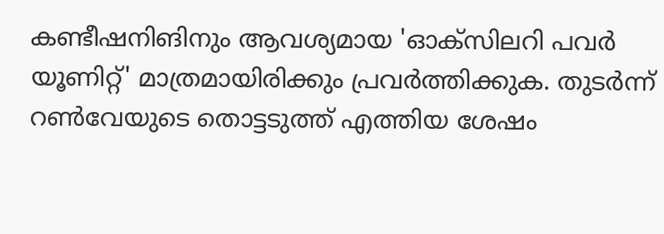കണ്ടീഷനിങിനും ആവശ്യമായ 'ഓക്‌സിലറി പവർ യൂണിറ്റ്' മാത്രമായിരിക്കും പ്രവർത്തിക്കുക. തുടർന്ന് റൺവേയുടെ തൊട്ടടുത്ത് എത്തിയ ശേഷം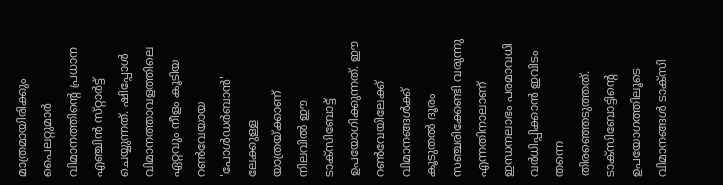മാത്രമായിരിക്കും പൈലറ്റുമാർ വിമാനത്തിൻ്റെ പ്രധാന എഞ്ചിൻ സ്‌റ്റാർട്ട് ചെയ്യുന്നത്. ഷിപ്പോൾ വിമാനത്താവളത്തിലെ ഏറ്റവും നീളം കൂടിയ റൺവേയായ 'പോൾഡർബാൻ' ലേക്കുള്ള യാത്രയ്ക്കാണ് നിലവിൽ ഈ ടാക്സിബോട്ട് ഉപയോഗിക്കുന്നത്. ഈ റൺവേയിലേക്ക് വിമാനങ്ങൾക്ക് കൂടുതൽ ദൂരം സഞ്ചരിക്കേണ്ടി വരുന്നു എന്നതിനാലാണ് ഇന്ധനലാഭം പരമാവധി വർധിപ്പിക്കാൻ ഇവിടം തന്നെ തിരഞ്ഞെടുത്തത്. ടാക്സിബോട്ടിന്റെ ഉപയോഗത്തിലൂടെ വിമാനങ്ങൾ ടാക്‌സി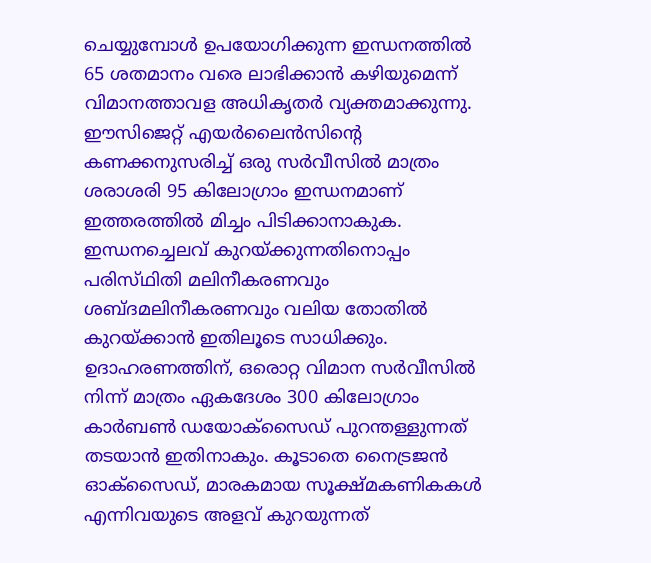ചെയ്യുമ്പോൾ ഉപയോഗിക്കുന്ന ഇന്ധനത്തിൽ 65 ശതമാനം വരെ ലാഭിക്കാൻ കഴിയുമെന്ന് വിമാനത്താവള അധികൃതർ വ്യക്ത‌മാക്കുന്നു. ഈസിജെറ്റ് എയർലൈൻസിന്റെ കണക്കനുസരിച്ച് ഒരു സർവീസിൽ മാത്രം ശരാശരി 95 കിലോഗ്രാം ഇന്ധനമാണ് ഇത്തരത്തിൽ മിച്ചം പിടിക്കാനാകുക. ഇന്ധനച്ചെലവ് കുറയ്ക്കുന്നതിനൊപ്പം പരിസ്‌ഥിതി മലിനീകരണവും ശബ്ദമലിനീകരണവും വലിയ തോതിൽ കുറയ്ക്കാൻ ഇതിലൂടെ സാധിക്കും. ഉദാഹരണത്തിന്, ഒരൊറ്റ വിമാന സർവീസിൽ നിന്ന് മാത്രം ഏകദേശം 300 കിലോഗ്രാം കാർബൺ ഡയോക്സൈഡ് പുറന്തള്ളുന്നത് തടയാൻ ഇതിനാകും. കൂടാതെ നൈട്രജൻ ഓക്സൈഡ്, മാരകമായ സൂക്ഷ്‌മകണികകൾ എന്നിവയുടെ അളവ് കുറയുന്നത്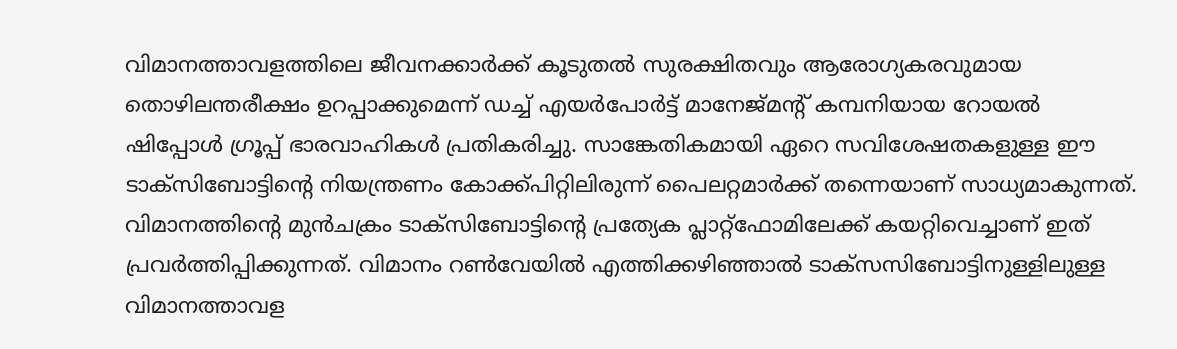വിമാനത്താവളത്തിലെ ജീവനക്കാർക്ക് കൂടുതൽ സുരക്ഷിതവും ആരോഗ്യകരവുമായ തൊഴിലന്തരീക്ഷം ഉറപ്പാക്കുമെന്ന് ഡച്ച് എയർപോർട്ട് മാനേജ്‌മന്റ് കമ്പനിയായ റോയൽ ഷിപ്പോൾ ഗ്രൂപ്പ് ഭാരവാഹികൾ പ്രതികരിച്ചു. സാങ്കേതികമായി ഏറെ സവിശേഷതകളുള്ള ഈ ടാക്സിബോട്ടിന്റെ നിയന്ത്രണം കോക്ക്‌പിറ്റിലിരുന്ന് പൈലറ്റമാർക്ക് തന്നെയാണ് സാധ്യമാകുന്നത്. വിമാനത്തിൻ്റെ മുൻചക്രം ടാക്സിബോട്ടിന്റെ പ്രത്യേക പ്ലാറ്റ്ഫോമിലേക്ക് കയറ്റിവെച്ചാണ് ഇത് പ്രവർത്തിപ്പിക്കുന്നത്. വിമാനം റൺവേയിൽ എത്തിക്കഴിഞ്ഞാൽ ടാക്സസിബോട്ടിനുള്ളിലുള്ള വിമാനത്താവള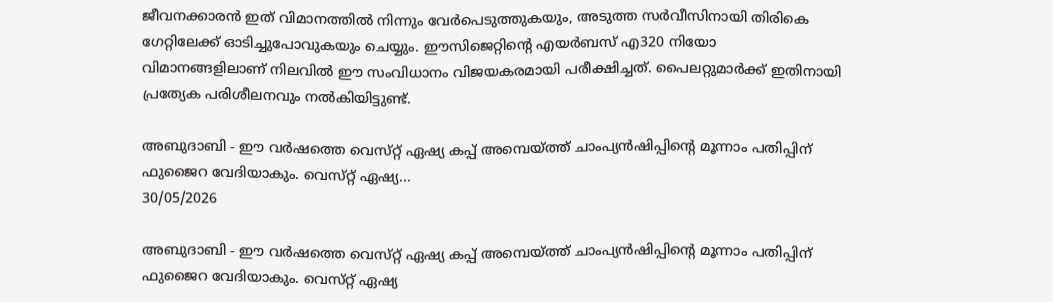ജീവനക്കാരൻ ഇത് വിമാനത്തിൽ നിന്നും വേർപെടുത്തുകയും, അടുത്ത സർവീസിനായി തിരികെ ഗേറ്റിലേക്ക് ഓടിച്ചുപോവുകയും ചെയ്യും. ഈസിജെറ്റിന്റെ എയർബസ് എ320 നിയോ വിമാനങ്ങളിലാണ് നിലവിൽ ഈ സംവിധാനം വിജയകരമായി പരീക്ഷിച്ചത്. പൈലറ്റുമാർക്ക് ഇതിനായി പ്രത്യേക പരിശീലനവും നൽകിയിട്ടുണ്ട്.

അബുദാബി - ഈ വർഷത്തെ വെസ്‌റ്റ് ഏഷ്യ കപ്പ് അമ്പെയ്ത്ത് ചാംപ്യൻഷിപ്പിൻ്റെ മൂന്നാം പതിപ്പിന് ഫുജൈറ വേദിയാകും. വെസ്‌റ്റ് ഏഷ്യ...
30/05/2026

അബുദാബി - ഈ വർഷത്തെ വെസ്‌റ്റ് ഏഷ്യ കപ്പ് അമ്പെയ്ത്ത് ചാംപ്യൻഷിപ്പിൻ്റെ മൂന്നാം പതിപ്പിന് ഫുജൈറ വേദിയാകും. വെസ്‌റ്റ് ഏഷ്യ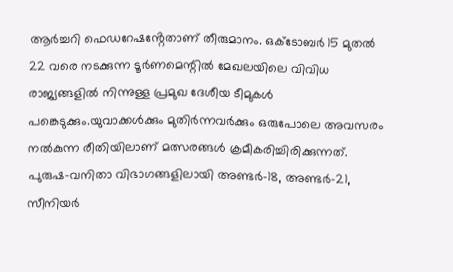ആർച്ചറി ഫെഡറേഷൻ്റേതാണ് തീരുമാനം. ഒക്ടോബർ 15 മുതൽ 22 വരെ നടക്കുന്ന ടൂർണമെന്റിൽ മേഖലയിലെ വിവിധ രാജ്യങ്ങളിൽ നിന്നുള്ള പ്രമുഖ ദേശീയ ടീമുകൾ പങ്കെടുക്കും.യുവാക്കൾക്കും മുതിർന്നവർക്കും ഒരുപോലെ അവസരം നൽകുന്ന രീതിയിലാണ് മത്സരങ്ങൾ ക്രമീകരിച്ചിരിക്കുന്നത്. പുരുഷ-വനിതാ വിഭാഗങ്ങളിലായി അണ്ടർ-18, അണ്ടർ-21, സീനിയർ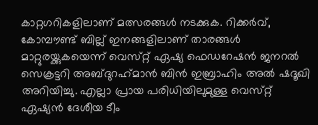കാറ്റഗറികളിലാണ് മത്സരങ്ങൾ നടക്കുക. റിക്കർവ്, കോമ്പൗണ്ട് ബില്ല് ഇനങ്ങളിലാണ് താരങ്ങൾ മാറ്റുരയ്ക്കുകയെന്ന് വെസ്‌റ്റ് ഏഷ്യ ഫെഡറേഷൻ ജനറൽ സെക്രട്ടറി അബ്ദു‌റഹ്‌മാൻ ബിൻ ഇബ്രാഹിം അൽ ഷദൂഖി അറിയിച്ചു. എല്ലാ പ്രായ പരിധിയിലുമുള്ള വെസ്‌റ്റ് ഏഷ്യൻ ദേശീയ ടീം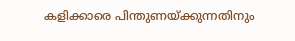കളിക്കാരെ പിന്തുണയ്ക്കുന്നതിനും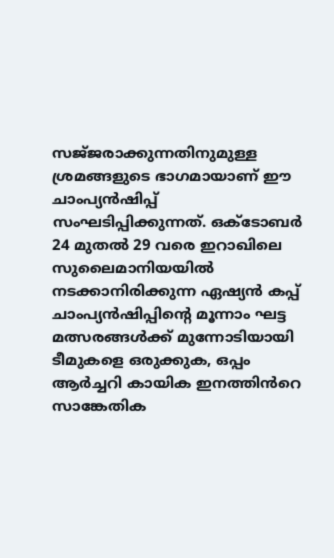സജ്‌ജരാക്കുന്നതിനുമുള്ള ശ്രമങ്ങളുടെ ഭാഗമായാണ് ഈ ചാംപ്യൻഷിപ്പ് സംഘടിപ്പിക്കുന്നത്. ഒക്ടോബർ 24 മുതൽ 29 വരെ ഇറാഖിലെ സുലൈമാനിയയിൽ നടക്കാനിരിക്കുന്ന ഏഷ്യൻ കപ്പ് ചാംപ്യൻഷിപ്പിൻ്റെ മൂന്നാം ഘട്ട മത്സരങ്ങൾക്ക് മുന്നോടിയായി ടീമുകളെ ഒരുക്കുക, ഒപ്പം ആർച്ചറി കായിക ഇനത്തിൻറെ സാങ്കേതിക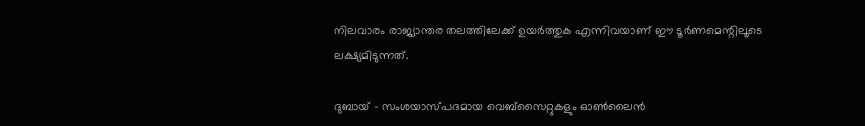നിലവാരം രാജ്യാന്തര തലത്തിലേക്ക് ഉയർത്തുക എന്നിവയാണ് ഈ ടൂർണമെന്റിലൂടെ ലക്ഷ്യമിടുന്നത്.

ദുബായ് - സംശയാസ്‌പദമായ വെബ്സൈറ്റുകളും ഓൺലൈൻ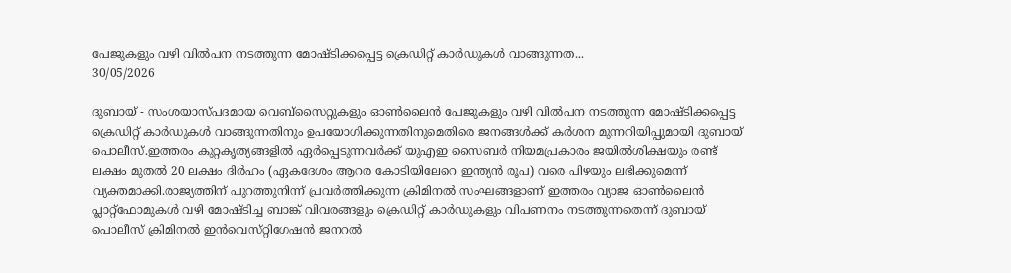പേജുകളും വഴി വിൽപന നടത്തുന്ന മോഷ്‌ടിക്കപ്പെട്ട ക്രെഡിറ്റ് കാർഡുകൾ വാങ്ങുന്നത...
30/05/2026

ദുബായ് - സംശയാസ്‌പദമായ വെബ്സൈറ്റുകളും ഓൺലൈൻ പേജുകളും വഴി വിൽപന നടത്തുന്ന മോഷ്‌ടിക്കപ്പെട്ട ക്രെഡിറ്റ് കാർഡുകൾ വാങ്ങുന്നതിനും ഉപയോഗിക്കുന്നതിനുമെതിരെ ജനങ്ങൾക്ക് കർശന മുന്നറിയിപ്പുമായി ദുബായ് പൊലീസ്.ഇത്തരം കുറ്റകൃത്യങ്ങളിൽ ഏർപ്പെടുന്നവർക്ക് യുഎഇ സൈബർ നിയമപ്രകാരം ജയിൽശിക്ഷയും രണ്ട് ലക്ഷം മുതൽ 20 ലക്ഷം ദിർഹം (ഏകദേശം ആറര കോടിയിലേറെ ഇന്ത്യൻ രൂപ) വരെ പിഴയും ലഭിക്കുമെന്ന് വ്യക്തമാക്കി.രാജ്യത്തിന് പുറത്തുനിന്ന് പ്രവർത്തിക്കുന്ന ക്രിമിനൽ സംഘങ്ങളാണ് ഇത്തരം വ്യാജ ഓൺലൈൻ പ്ലാറ്റ്ഫോമുകൾ വഴി മോഷ്‌ടിച്ച ബാങ്ക് വിവരങ്ങളും ക്രെഡിറ്റ് കാർഡുകളും വിപണനം നടത്തുന്നതെന്ന് ദുബായ് പൊലീസ് ക്രിമിനൽ ഇൻവെസ്‌റ്റിഗേഷൻ ജനറൽ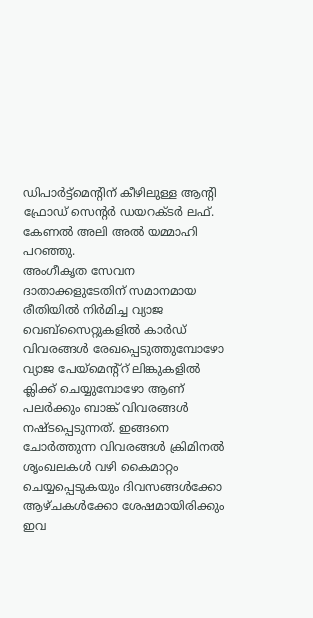ഡിപാർട്ട്മെൻ്റിന് കീഴിലുള്ള ആന്റി ഫ്രോഡ് സെൻ്റർ ഡയറക്‌ടർ ലഫ്. കേണൽ അലി അൽ യമ്മാഹി പറഞ്ഞു.
അംഗീകൃത സേവന ദാതാക്കളുടേതിന് സമാനമായ രീതിയിൽ നിർമിച്ച വ്യാജ വെബ്സൈറ്റുകളിൽ കാർഡ് വിവരങ്ങൾ രേഖപ്പെടുത്തുമ്പോഴോ വ്യാജ പേയ്മെന്റ്റ് ലിങ്കുകളിൽ ക്ലിക്ക് ചെയ്യുമ്പോഴോ ആണ് പലർക്കും ബാങ്ക് വിവരങ്ങൾ നഷ്‌ടപ്പെടുന്നത്. ഇങ്ങനെ ചോർത്തുന്ന വിവരങ്ങൾ ക്രിമിനൽ ശൃംഖലകൾ വഴി കൈമാറ്റം ചെയ്യപ്പെടുകയും ദിവസങ്ങൾക്കോ ആഴ്ചകൾക്കോ ശേഷമായിരിക്കും ഇവ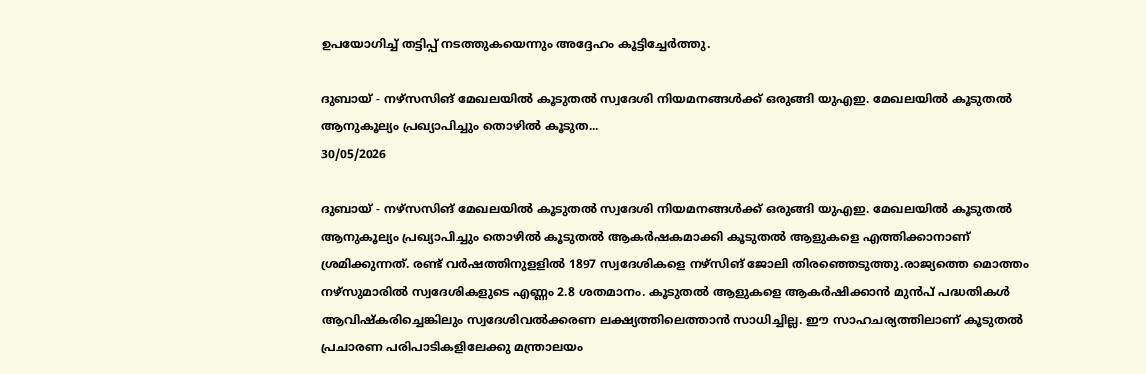ഉപയോഗിച്ച് തട്ടിപ്പ് നടത്തുകയെന്നും അദ്ദേഹം കൂട്ടിച്ചേർത്തു.

ദുബായ് - നഴ്സസിങ് മേഖലയിൽ കൂടുതൽ സ്വദേശി നിയമനങ്ങൾക്ക് ഒരുങ്ങി യുഎഇ. മേഖലയിൽ കൂടുതൽ ആനുകൂല്യം പ്രഖ്യാപിച്ചും തൊഴിൽ കൂടുത...
30/05/2026

ദുബായ് - നഴ്സസിങ് മേഖലയിൽ കൂടുതൽ സ്വദേശി നിയമനങ്ങൾക്ക് ഒരുങ്ങി യുഎഇ. മേഖലയിൽ കൂടുതൽ ആനുകൂല്യം പ്രഖ്യാപിച്ചും തൊഴിൽ കൂടുതൽ ആകർഷകമാക്കി കൂടുതൽ ആളുകളെ എത്തിക്കാനാണ് ശ്രമിക്കുന്നത്. രണ്ട് വർഷത്തിനുളളിൽ 1897 സ്വദേശികളെ നഴ്‌സിങ് ജോലി തിരഞ്ഞെടുത്തു.രാജ്യത്തെ മൊത്തം നഴ്‌സുമാരിൽ സ്വദേശികളുടെ എണ്ണം 2.8 ശതമാനം. കൂടുതൽ ആളുകളെ ആകർഷിക്കാൻ മുൻപ് പദ്ധതികൾ ആവിഷ്കരിച്ചെങ്കിലും സ്വദേശിവൽക്കരണ ലക്ഷ്യത്തിലെത്താൻ സാധിച്ചില്ല. ഈ സാഹചര്യത്തിലാണ് കൂടുതൽ പ്രചാരണ പരിപാടികളിലേക്കു മന്ത്രാലയം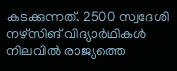കടക്കുന്നത്. 2500 സ്വദേശി നഴ്‌സിങ് വിദ്യാർഥികൾ നിലവിൽ രാജ്യത്തെ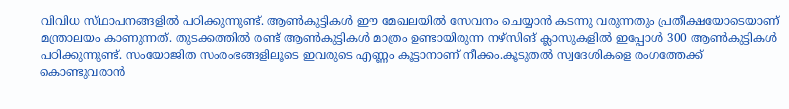വിവിധ സ്‌ഥാപനങ്ങളിൽ പഠിക്കുന്നുണ്ട്. ആൺകുട്ടികൾ ഈ മേഖലയിൽ സേവനം ചെയ്യാൻ കടന്നു വരുന്നതും പ്രതീക്ഷയോടെയാണ് മന്ത്രാലയം കാണുന്നത്. തുടക്കത്തിൽ രണ്ട് ആൺകുട്ടികൾ മാത്രം ഉണ്ടായിരുന്ന നഴ്സിങ് ക്ലാസുകളിൽ ഇപ്പോൾ 300 ആൺകുട്ടികൾ പഠിക്കുന്നുണ്ട്. സംയോജിത സംരംഭങ്ങളിലൂടെ ഇവരുടെ എണ്ണം കൂട്ടാനാണ് നീക്കം.കൂടുതൽ സ്വദേശികളെ രംഗത്തേക്ക് കൊണ്ടുവരാൻ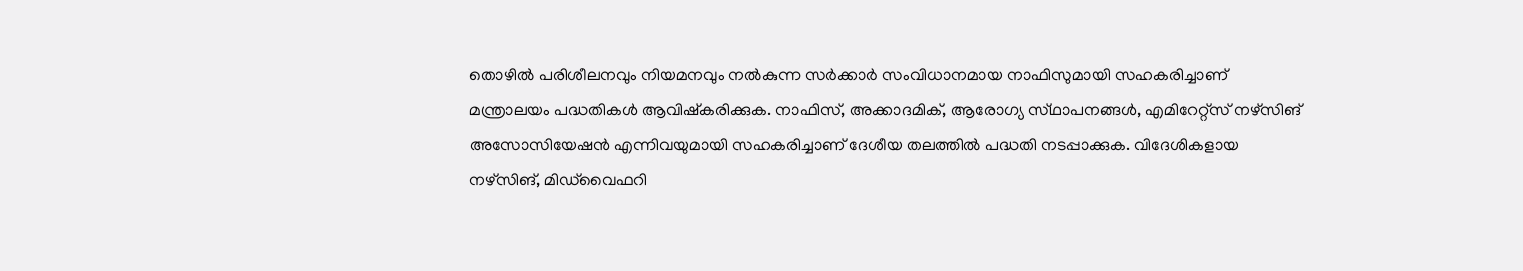തൊഴിൽ പരിശീലനവും നിയമനവും നൽകുന്ന സർക്കാർ സംവിധാനമായ നാഫിസുമായി സഹകരിച്ചാണ് മന്ത്രാലയം പദ്ധതികൾ ആവിഷ്കരിക്കുക. നാഫിസ്, അക്കാദമിക്, ആരോഗ്യ സ്‌ഥാപനങ്ങൾ, എമിറേറ്റ്സ് നഴ്സ‌ിങ് അസോസിയേഷൻ എന്നിവയുമായി സഹകരിച്ചാണ് ദേശീയ തലത്തിൽ പദ്ധതി നടപ്പാക്കുക. വിദേശികളായ നഴ്‌സിങ്, മിഡ്‌വൈഫറി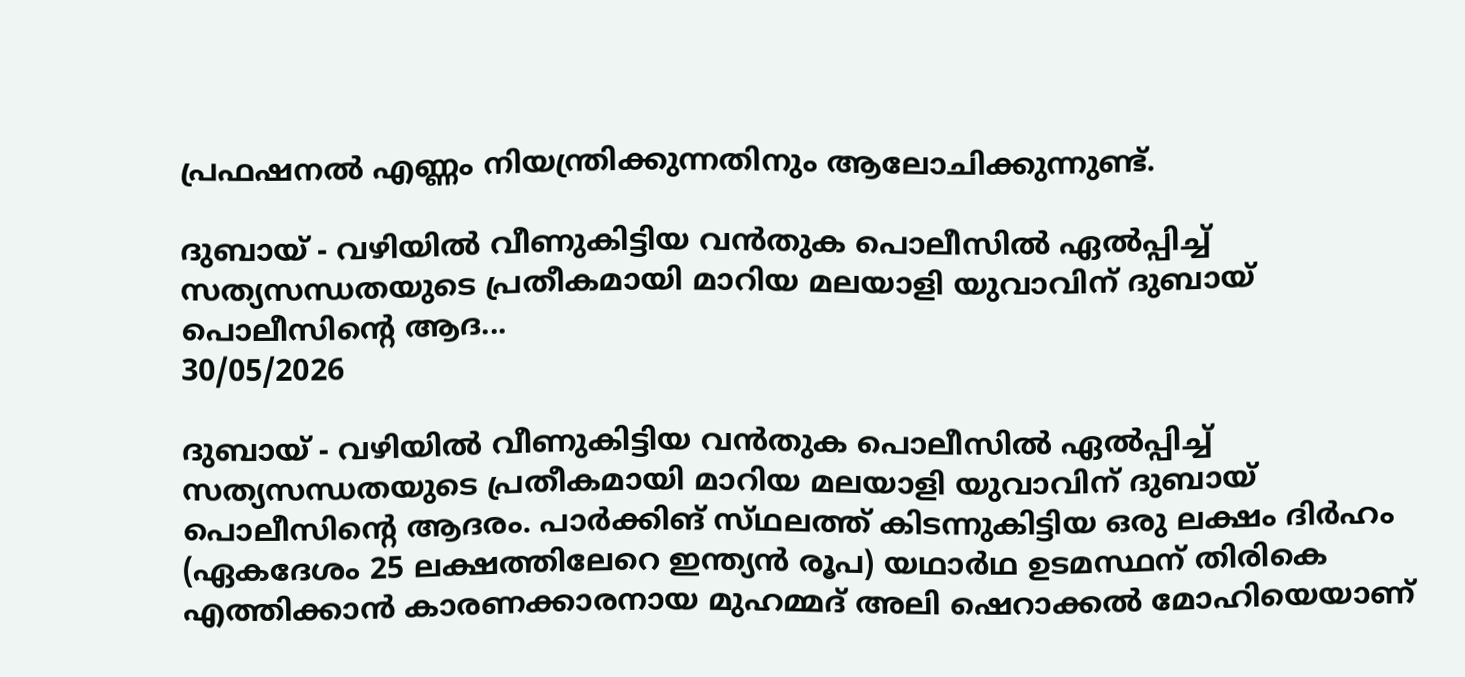പ്രഫഷനൽ എണ്ണം നിയന്ത്രിക്കുന്നതിനും ആലോചിക്കുന്നുണ്ട്.

ദുബായ് - വഴിയിൽ വീണുകിട്ടിയ വൻതുക പൊലീസിൽ ഏൽപ്പിച്ച് സത്യസന്ധതയുടെ പ്രതീകമായി മാറിയ മലയാളി യുവാവിന് ദുബായ് പൊലീസിന്റെ ആദ...
30/05/2026

ദുബായ് - വഴിയിൽ വീണുകിട്ടിയ വൻതുക പൊലീസിൽ ഏൽപ്പിച്ച് സത്യസന്ധതയുടെ പ്രതീകമായി മാറിയ മലയാളി യുവാവിന് ദുബായ് പൊലീസിന്റെ ആദരം. പാർക്കിങ് സ്‌ഥലത്ത് കിടന്നുകിട്ടിയ ഒരു ലക്ഷം ദിർഹം (ഏകദേശം 25 ലക്ഷത്തിലേറെ ഇന്ത്യൻ രൂപ) യഥാർഥ ഉടമസ്ഥന് തിരികെ എത്തിക്കാൻ കാരണക്കാരനായ മുഹമ്മദ് അലി ഷെറാക്കൽ മോഹിയെയാണ്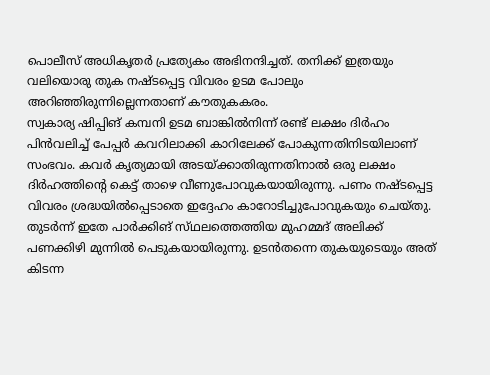പൊലീസ് അധികൃതർ പ്രത്യേകം അഭിനന്ദിച്ചത്. തനിക്ക് ഇത്രയും വലിയൊരു തുക നഷ്‌ടപ്പെട്ട വിവരം ഉടമ പോലും അറിഞ്ഞിരുന്നില്ലെന്നതാണ് കൗതുകകരം.
സ്വകാര്യ ഷിപ്പിങ് കമ്പനി ഉടമ ബാങ്കിൽനിന്ന് രണ്ട് ലക്ഷം ദിർഹം പിൻവലിച്ച് പേപ്പർ കവറിലാക്കി കാറിലേക്ക് പോകുന്നതിനിടയിലാണ് സംഭവം. കവർ കൃത്യമായി അടയ്ക്കാതിരുന്നതിനാൽ ഒരു ലക്ഷം ദിർഹത്തിന്റെ കെട്ട് താഴെ വീണുപോവുകയായിരുന്നു. പണം നഷ്‌ടപ്പെട്ട വിവരം ശ്രദ്ധയിൽപ്പെടാതെ ഇദ്ദേഹം കാറോടിച്ചുപോവുകയും ചെയ്തു‌. തുടർന്ന് ഇതേ പാർക്കിങ് സ്‌ഥലത്തെത്തിയ മുഹമ്മദ് അലിക്ക് പണക്കിഴി മുന്നിൽ പെടുകയായിരുന്നു. ഉടൻതന്നെ തുകയുടെയും അത് കിടന്ന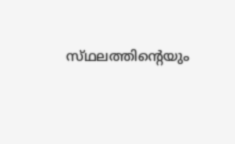സ്‌ഥലത്തിൻ്റെയും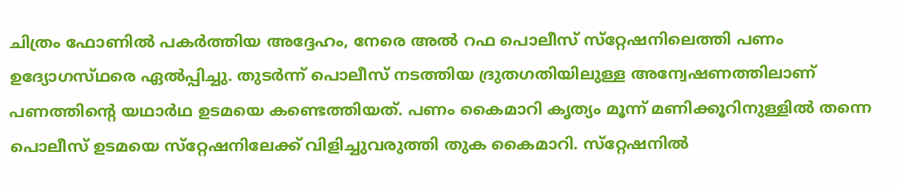ചിത്രം ഫോണിൽ പകർത്തിയ അദ്ദേഹം, നേരെ അൽ റഫ പൊലീസ് സ്‌റ്റേഷനിലെത്തി പണം ഉദ്യോഗസ്‌ഥരെ ഏൽപ്പിച്ചു. തുടർന്ന് പൊലീസ് നടത്തിയ ദ്രുതഗതിയിലുള്ള അന്വേഷണത്തിലാണ് പണത്തിന്റെ യഥാർഥ ഉടമയെ കണ്ടെത്തിയത്. പണം കൈമാറി കൃത്യം മൂന്ന് മണിക്കൂറിനുള്ളിൽ തന്നെ പൊലീസ് ഉടമയെ സ്‌റ്റേഷനിലേക്ക് വിളിച്ചുവരുത്തി തുക കൈമാറി. സ്‌റ്റേഷനിൽ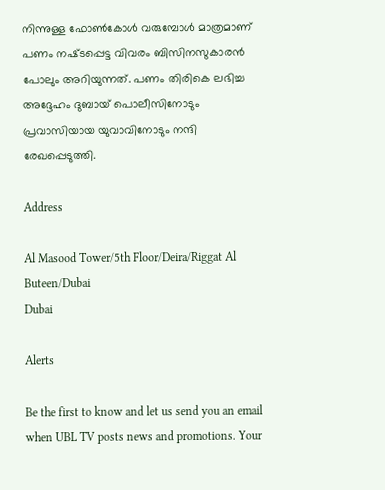നിന്നുള്ള ഫോൺകോൾ വരുമ്പോൾ മാത്രമാണ് പണം നഷ്‌ടപ്പെട്ട വിവരം ബിസിനസുകാരൻ പോലും അറിയുന്നത്. പണം തിരികെ ലഭിച്ച അദ്ദേഹം ദുബായ് പൊലീസിനോടും പ്രവാസിയായ യുവാവിനോടും നന്ദി രേഖപ്പെടുത്തി.

Address

Al Masood Tower/5th Floor/Deira/Riggat Al Buteen/Dubai
Dubai

Alerts

Be the first to know and let us send you an email when UBL TV posts news and promotions. Your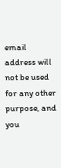email address will not be used for any other purpose, and you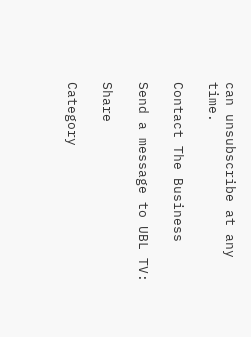can unsubscribe at any time.

Contact The Business

Send a message to UBL TV:

Share

Category